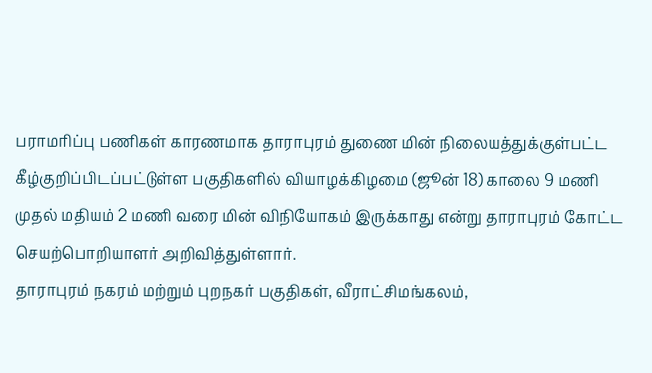பராமரிப்பு பணிகள் காரணமாக தாராபுரம் துணை மின் நிலையத்துக்குள்பட்ட கீழ்குறிப்பிடப்பட்டுள்ள பகுதிகளில் வியாழக்கிழமை (ஜூன் 18) காலை 9 மணி முதல் மதியம் 2 மணி வரை மின் விநியோகம் இருக்காது என்று தாராபுரம் கோட்ட செயற்பொறியாளர் அறிவித்துள்ளார்.
தாராபுரம் நகரம் மற்றும் புறநகர் பகுதிகள், வீராட்சிமங்கலம்,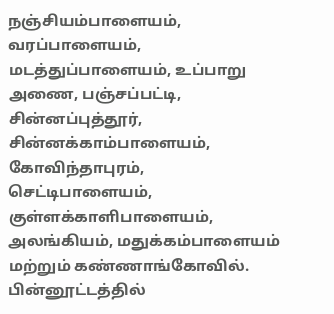நஞ்சியம்பாளையம், வரப்பாளையம், மடத்துப்பாளையம், உப்பாறு அணை, பஞ்சப்பட்டி, சின்னப்புத்தூர், சின்னக்காம்பாளையம், கோவிந்தாபுரம், செட்டிபாளையம், குள்ளக்காளிபாளையம், அலங்கியம், மதுக்கம்பாளையம் மற்றும் கண்ணாங்கோவில்.
பின்னூட்டத்தில்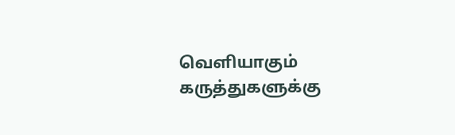வெளியாகும் கருத்துகளுக்கு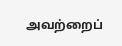அவற்றைப்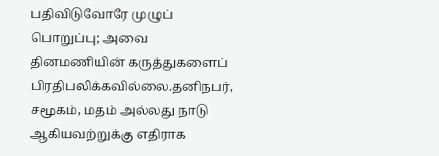பதிவிடுவோரே முழுப் பொறுப்பு; அவை தினமணியின் கருத்துகளைப் பிரதிபலிக்கவில்லை.தனிநபர், சமூகம், மதம் அல்லது நாடு ஆகியவற்றுக்கு எதிராக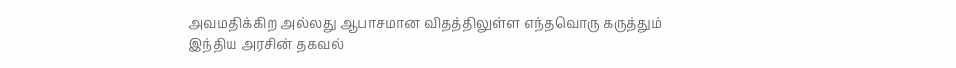அவமதிக்கிற அல்லது ஆபாசமான விதத்திலுள்ள எந்தவொரு கருத்தும் இந்திய அரசின் தகவல்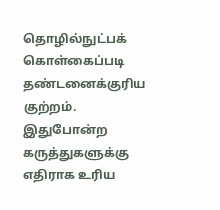தொழில்நுட்பக் கொள்கைப்படி தண்டனைக்குரிய குற்றம். இதுபோன்ற கருத்துகளுக்கு எதிராக உரிய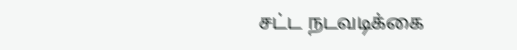சட்ட நடவடிக்கை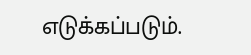எடுக்கப்படும்.